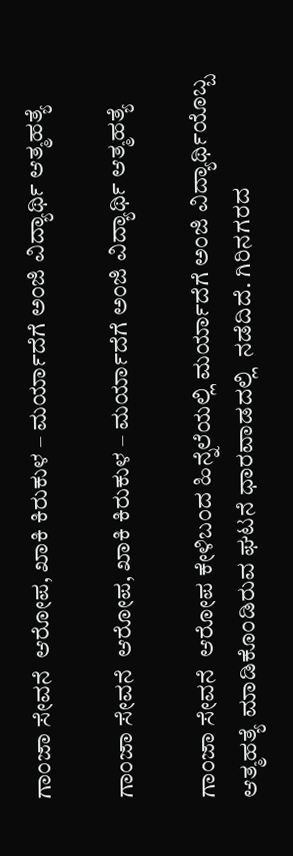ಗಾಂಜಾ ಸೇವನೆ  ಆರೋಪ, ಖಾಕಿ ಕಿರುಕುಳ – ಮರ್ಯಾದೆಗೆ ಅಂಜಿ ವಿದ್ಯಾರ್ಥಿ ಆತ್ಮಹತ್ಯೆ

ಗಾಂಜಾ ಸೇವನೆ  ಆರೋಪ, ಖಾಕಿ ಕಿರುಕುಳ – ಮರ್ಯಾದೆಗೆ ಅಂಜಿ ವಿದ್ಯಾರ್ಥಿ ಆತ್ಮಹತ್ಯೆ

ಗಾಂಜಾ ಸೇವನೆ  ಆರೋಪ ಕೇಳಿಬಂದ ಹಿನ್ನೆಲೆಯಲ್ಲಿ ಮರ್ಯಾದೆಗೆ ಅಂಜಿ ವಿದ್ಯಾರ್ಥಿಯೊಬ್ಬ ಆತ್ಮಹತ್ಯೆ ಮಾಡಿಕೊಂಡಿರುವ ಘಟನೆ ಧಾರವಾಡದಲ್ಲಿ  ನಡೆದಿದೆ. ಗಿರಿನಗರದ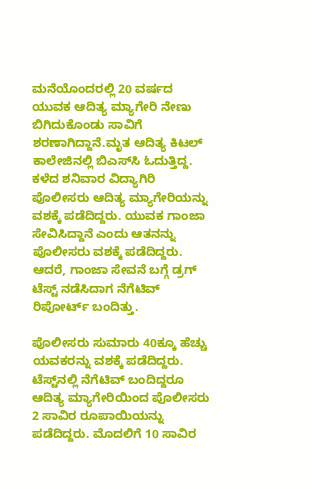ಮನೆಯೊಂದರಲ್ಲಿ 20 ವರ್ಷದ ಯುವಕ ಆದಿತ್ಯ ಮ್ಯಾಗೇರಿ ನೇಣು ಬಿಗಿದುಕೊಂಡು ಸಾವಿಗೆ ಶರಣಾಗಿದ್ದಾನೆ.ಮೃತ ಆದಿತ್ಯ ಕಿಟಲ್ ಕಾಲೇಜಿನಲ್ಲಿ ಬಿಎಸ್‌ಸಿ ಓದುತ್ತಿದ್ದ. ಕಳೆದ ಶನಿವಾರ ವಿದ್ಯಾಗಿರಿ ಪೊಲೀಸರು ಆದಿತ್ಯ ಮ್ಯಾಗೇರಿಯನ್ನು ವಶಕ್ಕೆ ಪಡೆದಿದ್ದರು. ಯುವಕ ಗಾಂಜಾ ಸೇವಿಸಿದ್ದಾನೆ ಎಂದು ಆತನನ್ನು ಪೊಲೀಸರು ವಶಕ್ಕೆ ಪಡೆದಿದ್ದರು. ಆದರೆ, ಗಾಂಜಾ ಸೇವನೆ ಬಗ್ಗೆ ಡ್ರಗ್‌ ಟೆಸ್ಟ್ ನಡೆಸಿದಾಗ ನೆಗೆಟಿವ್ ರಿಪೋರ್ಟ್ ಬಂದಿತ್ತು.

ಪೊಲೀಸರು ಸುಮಾರು 40ಕ್ಕೂ ಹೆಚ್ಚು ಯವಕರನ್ನು ವಶಕ್ಕೆ ಪಡೆದಿದ್ದರು. ಟೆಸ್ಟ್‌ನಲ್ಲಿ ನೆಗೆಟಿವ್ ಬಂದಿದ್ದರೂ ಆದಿತ್ಯ ಮ್ಯಾಗೇರಿಯಿಂದ ಪೊಲೀಸರು 2 ಸಾವಿರ ರೂಪಾಯಿಯನ್ನು ಪಡೆದಿದ್ದರು. ಮೊದಲಿಗೆ 10 ಸಾವಿರ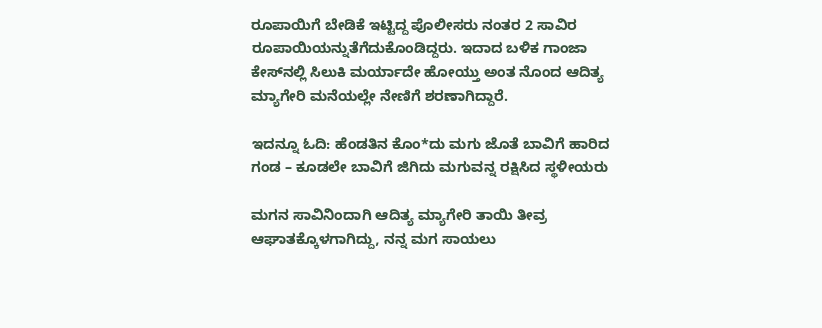ರೂಪಾಯಿಗೆ ಬೇಡಿಕೆ ಇಟ್ಟಿದ್ದ ಪೊಲೀಸರು ನಂತರ 2 ಸಾವಿರ ರೂಪಾಯಿಯನ್ನುತೆಗೆದುಕೊಂಡಿದ್ದರು. ಇದಾದ ಬಳಿಕ ಗಾಂಜಾ ಕೇಸ್‌ನಲ್ಲಿ ಸಿಲುಕಿ ಮರ್ಯಾದೇ ಹೋಯ್ತು ಅಂತ ನೊಂದ ಆದಿತ್ಯ ಮ್ಯಾಗೇರಿ ಮನೆಯಲ್ಲೇ ನೇಣಿಗೆ ಶರಣಾಗಿದ್ದಾರೆ.

ಇದನ್ನೂ ಓದಿ: ಹೆಂಡತಿನ ಕೊಂ*ದು ಮಗು ಜೊತೆ ಬಾವಿಗೆ ಹಾರಿದ ಗಂಡ – ಕೂಡಲೇ ಬಾವಿಗೆ ಜಿಗಿದು ಮಗುವನ್ನ ರಕ್ಷಿಸಿದ ಸ್ಥಳೀಯರು

ಮಗನ ಸಾವಿನಿಂದಾಗಿ ಆದಿತ್ಯ ಮ್ಯಾಗೇರಿ ತಾಯಿ ತೀವ್ರ ಆಘಾತಕ್ಕೊಳಗಾಗಿದ್ದು, ನನ್ನ ಮಗ ಸಾಯಲು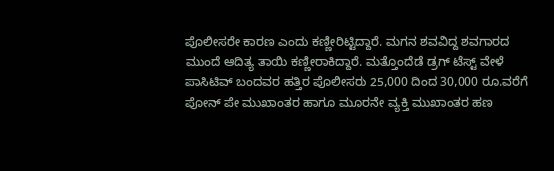ಪೊಲೀಸರೇ ಕಾರಣ ಎಂದು ಕಣ್ಣೀರಿಟ್ಟಿದ್ದಾರೆ. ಮಗನ ಶವವಿದ್ದ ಶವಗಾರದ ಮುಂದೆ ಆದಿತ್ಯ ತಾಯಿ ಕಣ್ಣೀರಾಕಿದ್ದಾರೆ. ಮತ್ತೊಂದೆಡೆ ಡ್ರಗ್‌ ಟೆಸ್ಟ್ ವೇಳೆ ಪಾಸಿಟಿವ್ ಬಂದವರ ಹತ್ತಿರ ಪೊಲೀಸರು 25,000 ದಿಂದ 30,000 ರೂ.ವರೆಗೆ ಪೋನ್ ಪೇ ಮುಖಾಂತರ ಹಾಗೂ ಮೂರನೇ ವ್ಯಕ್ತಿ ಮುಖಾಂತರ ಹಣ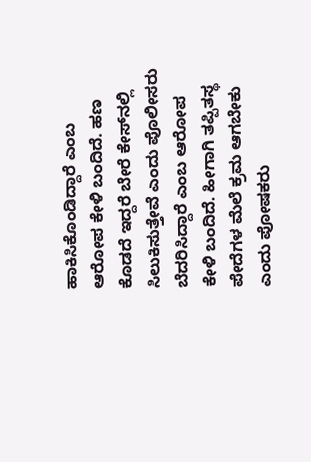ಹಾಕಿಸಿಕೊಂಡಿದ್ದಾರೆ ಎಂಬ ಆರೋಪ ಕೇಳಿ ಬಂದಿದೆ. ಹಣ ಕೊಡದೆ ಇದ್ದರೆ ಬೇರೆ ಕೇಸ್‌ನಲ್ಲಿ ಸಿಲುಕಿಸುತ್ತೇವೆ ಎಂದು ಪೊಲೀಸರು ಬೆದರಿಸಿದ್ದಾರೆ ಎಂಬ ಆರೋಪ ಕೇಳಿ ಬಂದಿದೆ. ಹೀಗಾಗಿ ತಪ್ಪಿತಸ್ಥ ಪೇದೆಗಳ ಮೆಲೆ ಕ್ರಮ ಆಗಬೇಕು ಎಂದು ಪೋಷಕರು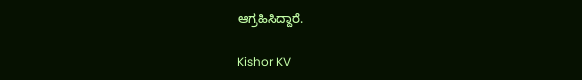ಆಗ್ರಹಿಸಿದ್ದಾರೆ.

Kishor KV